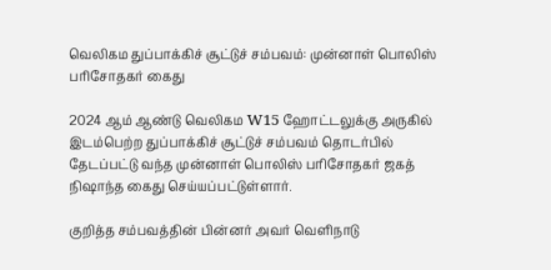வெலிகம துப்பாக்கிச் சூட்டுச் சம்பவம்: முன்னாள் பொலிஸ் பரிசோதகர் கைது

2024 ஆம் ஆண்டு வெலிகம W15 ஹோட்டலுக்கு அருகில் இடம்பெற்ற துப்பாக்கிச் சூட்டுச் சம்பவம் தொடர்பில் தேடப்பட்டு வந்த முன்னாள் பொலிஸ் பரிசோதகர் ஜகத் நிஷாந்த கைது செய்யப்பட்டுள்ளார்.

குறித்த சம்பவத்தின் பின்னர் அவர் வெளிநாடு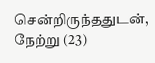சென்றிருந்ததுடன், நேற்று (23)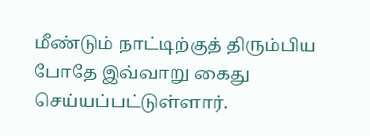மீண்டும் நாட்டிற்குத் திரும்பிய போதே இவ்வாறு கைது செய்யப்பட்டுள்ளார்.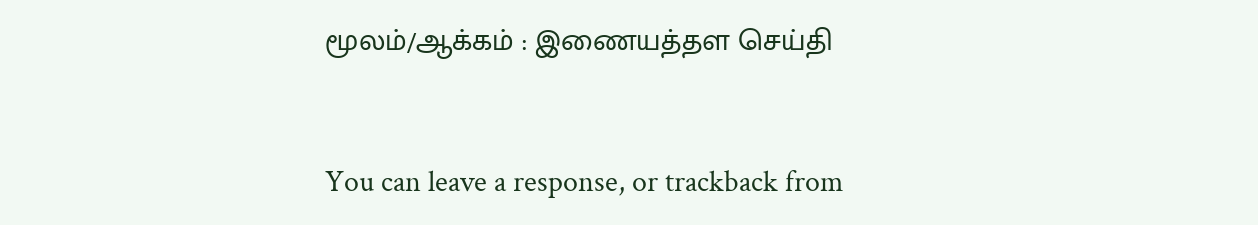மூலம்/ஆக்கம் : இணையத்தள செய்தி


You can leave a response, or trackback from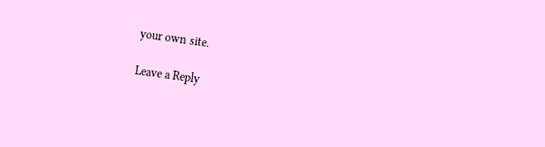your own site.

Leave a Reply